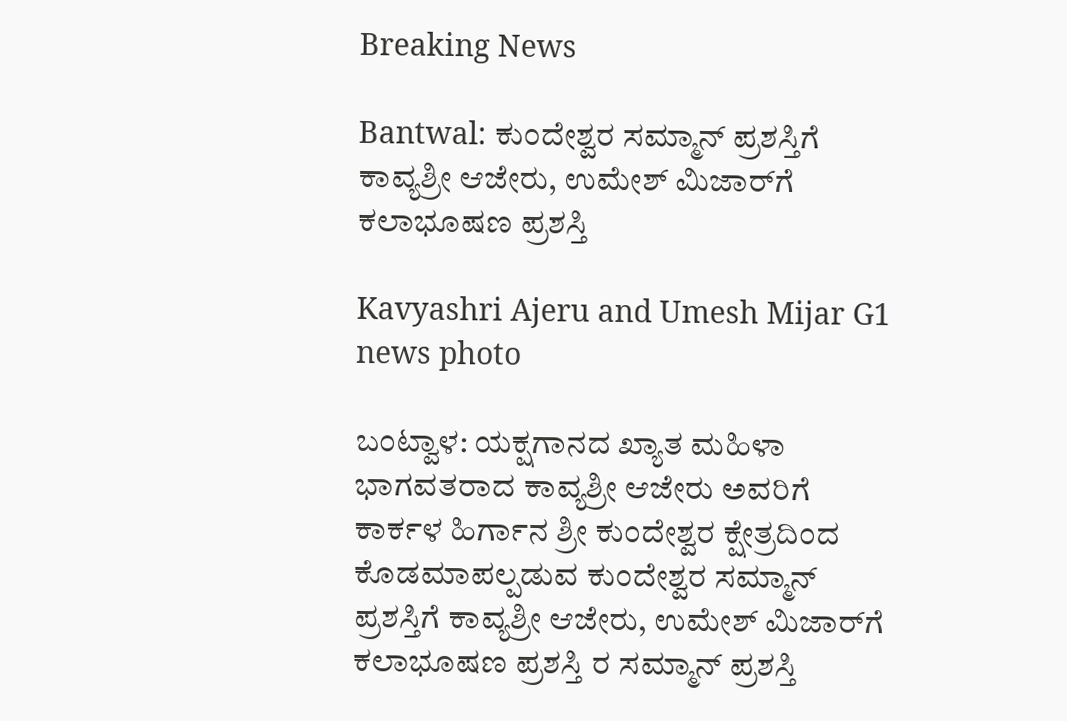Breaking News

Bantwal: ಕುಂದೇಶ್ವರ ಸಮ್ಮಾನ್ ಪ್ರಶಸ್ತಿಗೆ ಕಾವ್ಯಶ್ರೀ ಆಜೇರು, ಉಮೇಶ್ ಮಿಜಾರ್‌ಗೆ ಕಲಾಭೂಷಣ ಪ್ರಶಸ್ತಿ

Kavyashri Ajeru and Umesh Mijar G1 news photo

ಬಂಟ್ವಾಳ: ಯಕ್ಷಗಾನದ ಖ್ಯಾತ ಮಹಿಳಾ ಭಾಗವತರಾದ ಕಾವ್ಯಶ್ರೀ ಆಜೇರು ಅವರಿಗೆ ಕಾರ್ಕಳ ಹಿರ್ಗಾನ ಶ್ರೀ ಕುಂದೇಶ್ವರ ಕ್ಷೇತ್ರದಿಂದ ಕೊಡಮಾಪಲ್ಪಡುವ ಕುಂದೇಶ್ವರ ಸಮ್ಮಾನ್ ಪ್ರಶಸ್ತಿಗೆ ಕಾವ್ಯಶ್ರೀ ಆಜೇರು, ಉಮೇಶ್ ಮಿಜಾರ್‌ಗೆ ಕಲಾಭೂಷಣ ಪ್ರಶಸ್ತಿ ರ ಸಮ್ಮಾನ್ ಪ್ರಶಸ್ತಿ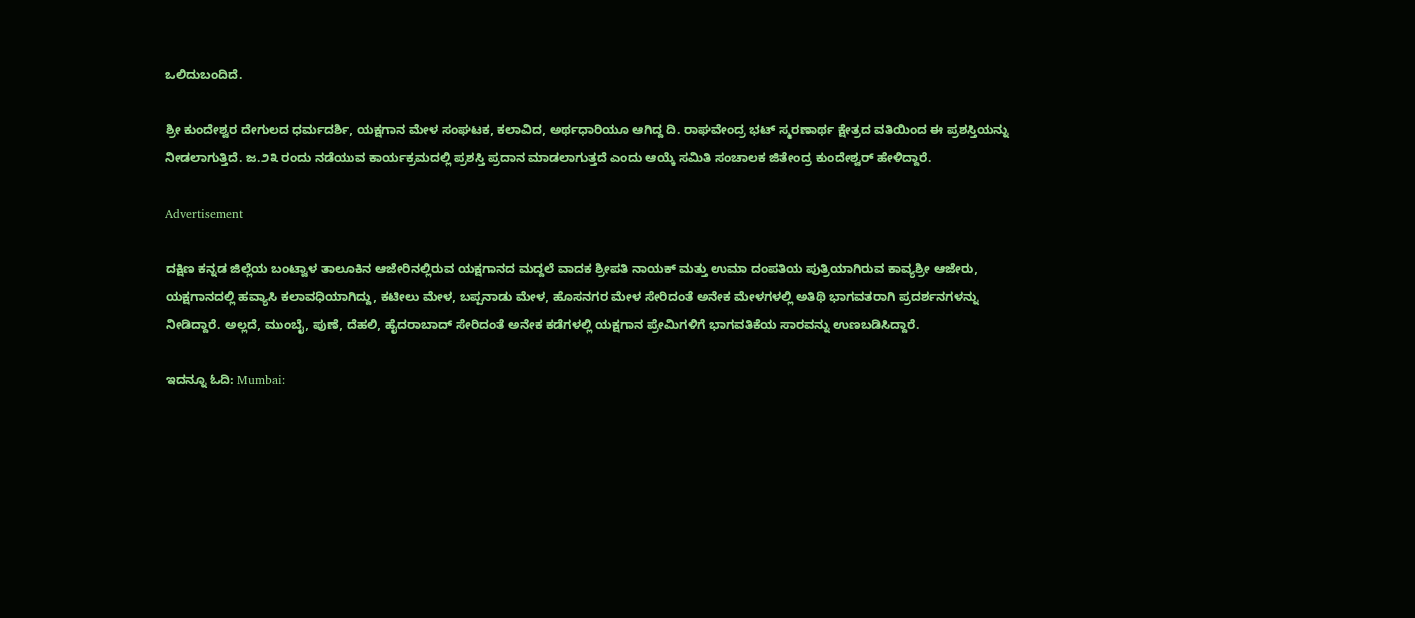ಒಲಿದುಬಂದಿದೆ.

ಶ್ರೀ ಕುಂದೇಶ್ವರ ದೇಗುಲದ ಧರ್ಮದರ್ಶಿ, ಯಕ್ಷಗಾನ ಮೇಳ ಸಂಘಟಕ, ಕಲಾವಿದ, ಅರ್ಥಧಾರಿಯೂ ಆಗಿದ್ದ ದಿ. ರಾಘವೇಂದ್ರ ಭಟ್ ಸ್ಮರಣಾರ್ಥ ಕ್ಷೇತ್ರದ ವತಿಯಿಂದ ಈ ಪ್ರಶಸ್ತಿಯನ್ನು ನೀಡಲಾಗುತ್ತಿದೆ. ಜ.೨೩ ರಂದು ನಡೆಯುವ ಕಾರ್ಯಕ್ರಮದಲ್ಲಿ ಪ್ರಶಸ್ತಿ ಪ್ರದಾನ ಮಾಡಲಾಗುತ್ತದೆ ಎಂದು ಆಯ್ಕೆ ಸಮಿತಿ ಸಂಚಾಲಕ ಜಿತೇಂದ್ರ ಕುಂದೇಶ್ವರ್ ಹೇಳಿದ್ದಾರೆ.

Advertisement

ದಕ್ಷಿಣ ಕನ್ನಡ ಜಿಲ್ಲೆಯ ಬಂಟ್ವಾಳ ತಾಲೂಕಿನ ಆಜೇರಿನಲ್ಲಿರುವ ಯಕ್ಷಗಾನದ ಮದ್ದಲೆ ವಾದಕ ಶ್ರೀಪತಿ ನಾಯಕ್ ಮತ್ತು ಉಮಾ ದಂಪತಿಯ ಪುತ್ರಿಯಾಗಿರುವ ಕಾವ್ಯಶ್ರೀ ಆಜೇರು, ಯಕ್ಷಗಾನದಲ್ಲಿ ಹವ್ಯಾಸಿ ಕಲಾವಧಿಯಾಗಿದ್ದು, ಕಟೀಲು ಮೇಳ, ಬಪ್ಪನಾಡು ಮೇಳ, ಹೊಸನಗರ ಮೇಳ ಸೇರಿದಂತೆ ಅನೇಕ ಮೇಳಗಳಲ್ಲಿ ಅತಿಥಿ ಭಾಗವತರಾಗಿ ಪ್ರದರ್ಶನಗಳನ್ನು ನೀಡಿದ್ದಾರೆ. ಅಲ್ಲದೆ, ಮುಂಬೈ, ಪುಣೆ, ದೆಹಲಿ, ಹೈದರಾಬಾದ್ ಸೇರಿದಂತೆ ಅನೇಕ ಕಡೆಗಳಲ್ಲಿ ಯಕ್ಷಗಾನ ಪ್ರೇಮಿಗಳಿಗೆ ಭಾಗವತಿಕೆಯ ಸಾರವನ್ನು ಉಣಬಡಿಸಿದ್ದಾರೆ.

ಇದನ್ನೂ ಓದಿ: Mumbai: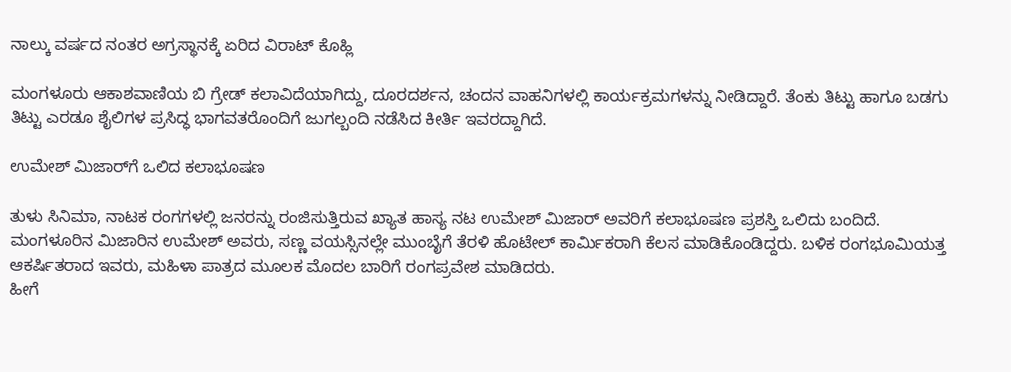ನಾಲ್ಕು ವರ್ಷದ ನಂತರ ಅಗ್ರಸ್ಥಾನಕ್ಕೆ ಏರಿದ ವಿರಾಟ್ ಕೊಹ್ಲಿ

ಮಂಗಳೂರು ಆಕಾಶವಾಣಿಯ ಬಿ ಗ್ರೇಡ್ ಕಲಾವಿದೆಯಾಗಿದ್ದು, ದೂರದರ್ಶನ, ಚಂದನ ವಾಹನಿಗಳಲ್ಲಿ ಕಾರ್ಯಕ್ರಮಗಳನ್ನು ನೀಡಿದ್ದಾರೆ. ತೆಂಕು ತಿಟ್ಟು ಹಾಗೂ ಬಡಗು ತಿಟ್ಟು ಎರಡೂ ಶೈಲಿಗಳ ಪ್ರಸಿದ್ಧ ಭಾಗವತರೊಂದಿಗೆ ಜುಗಲ್ಬಂದಿ ನಡೆಸಿದ ಕೀರ್ತಿ ಇವರದ್ದಾಗಿದೆ.

ಉಮೇಶ್ ಮಿಜಾರ್‌ಗೆ ಒಲಿದ ಕಲಾಭೂಷಣ

ತುಳು ಸಿನಿಮಾ, ನಾಟಕ ರಂಗಗಳಲ್ಲಿ ಜನರನ್ನು ರಂಜಿಸುತ್ತಿರುವ ಖ್ಯಾತ ಹಾಸ್ಯ ನಟ ಉಮೇಶ್ ಮಿಜಾರ್ ಅವರಿಗೆ ಕಲಾಭೂಷಣ ಪ್ರಶಸ್ತಿ ಒಲಿದು ಬಂದಿದೆ. ಮಂಗಳೂರಿನ ಮಿಜಾರಿನ ಉಮೇಶ್ ಅವರು, ಸಣ್ಣ ವಯಸ್ಸಿನಲ್ಲೇ ಮುಂಬೈಗೆ ತೆರಳಿ ಹೊಟೇಲ್ ಕಾರ್ಮಿಕರಾಗಿ ಕೆಲಸ ಮಾಡಿಕೊಂಡಿದ್ದರು. ಬಳಿಕ ರಂಗಭೂಮಿಯತ್ತ ಆಕರ್ಷಿತರಾದ ಇವರು, ಮಹಿಳಾ ಪಾತ್ರದ ಮೂಲಕ ಮೊದಲ ಬಾರಿಗೆ ರಂಗಪ್ರವೇಶ ಮಾಡಿದರು.
ಹೀಗೆ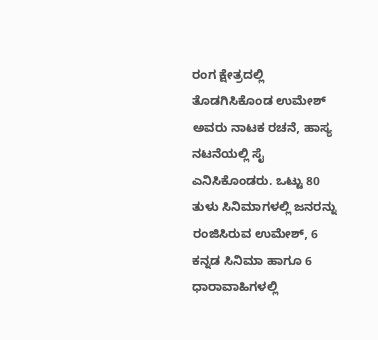ರಂಗ ಕ್ಷೇತ್ರದಲ್ಲಿ ತೊಡಗಿಸಿಕೊಂಡ ಉಮೇಶ್ ಅವರು ನಾಟಕ ರಚನೆ, ಹಾಸ್ಯ ನಟನೆಯಲ್ಲಿ ಸೈ ಎನಿಸಿಕೊಂಡರು. ಒಟ್ಟು 80 ತುಳು ಸಿನಿಮಾಗಳಲ್ಲಿ ಜನರನ್ನು ರಂಜಿಸಿರುವ ಉಮೇಶ್, 6 ಕನ್ನಡ ಸಿನಿಮಾ ಹಾಗೂ 6 ಧಾರಾವಾಹಿಗಳಲ್ಲಿ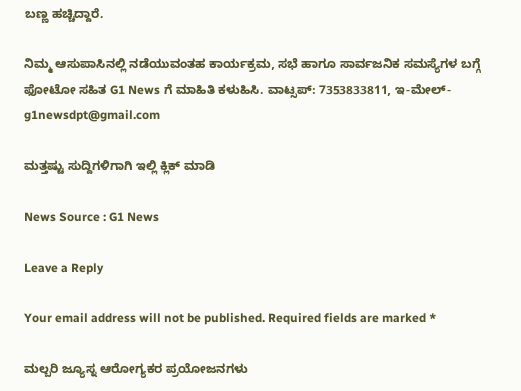ಬಣ್ಣ ಹಚ್ಚಿದ್ದಾರೆ.

ನಿಮ್ಮ ಆಸುಪಾಸಿನಲ್ಲಿ ನಡೆಯುವಂತಹ ಕಾರ್ಯಕ್ರಮ, ಸಭೆ ಹಾಗೂ ಸಾರ್ವಜನಿಕ ಸಮಸ್ಯೆಗಳ ಬಗ್ಗೆ ಫೋಟೋ ಸಹಿತ G1 News ಗೆ ಮಾಹಿತಿ ಕಳುಹಿಸಿ. ವಾಟ್ಸಪ್: 7353833811, ಇ-ಮೇಲ್- g1newsdpt@gmail.com

ಮತ್ತಷ್ಟು ಸುದ್ದಿಗಳಿಗಾಗಿ ಇಲ್ಲಿ ಕ್ಲಿಕ್ ಮಾಡಿ

News Source : G1 News

Leave a Reply

Your email address will not be published. Required fields are marked *

ಮಲ್ಬರಿ ಜ್ಯೂಸ್ನ ಆರೋಗ್ಯಕರ ಪ್ರಯೋಜನಗಳು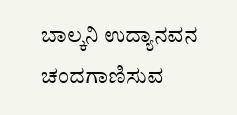ಬಾಲ್ಕನಿ ಉದ್ಯಾನವನ ಚಂದಗಾಣಿಸುವ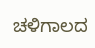ಚಳಿಗಾಲದ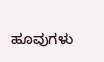ಹೂವುಗಳು